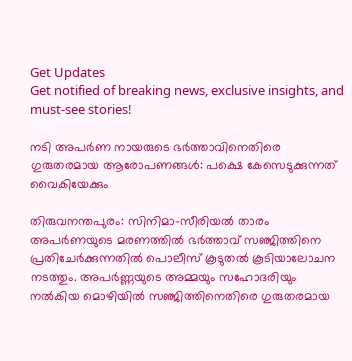Get Updates
Get notified of breaking news, exclusive insights, and must-see stories!

നടി അപർണ നായരുടെ ഭർത്താവിനെതിരെ ഗുരുതരമായ ആരോപണങ്ങള്‍: പക്ഷെ കേസെടുക്കുന്നത് വൈകിയേക്കും

തിരുവനന്തപുരം: സിനിമാ-സീരിയല്‍ താരം അപർണയുടെ മരണത്തില്‍ ഭർത്താവ് സഞ്ജിത്തിനെ പ്രതിചേർക്കുന്നതില്‍ പൊലീസ് കൂടുതല്‍ കൂടിയാലോചന നടത്തും. അപർണ്ണയുടെ അമ്മയും സഹോദരിയും നല്‍കിയ മൊഴിയില്‍ സഞ്ജിത്തിനെതിരെ ഗുരുതരമായ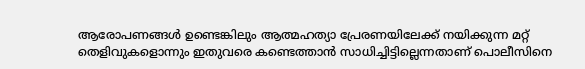ആരോപണങ്ങള്‍ ഉണ്ടെങ്കിലും ആത്മഹത്യാ പ്രേരണയിലേക്ക് നയിക്കുന്ന മറ്റ് തെളിവുകളൊന്നും ഇതുവരെ കണ്ടെത്താന്‍ സാധിച്ചിട്ടില്ലെന്നതാണ് പൊലീസിനെ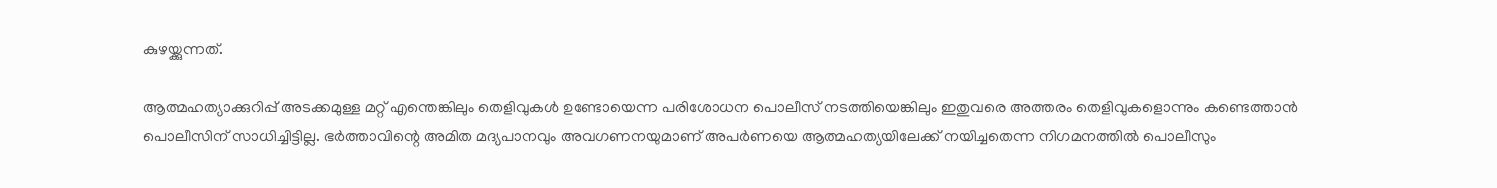കുഴയ്ക്കുന്നത്.

ആത്മഹത്യാക്കുറിപ്പ് അടക്കമുള്ള മറ്റ് എന്തെങ്കിലും തെളിവുകള്‍ ഉണ്ടോയെന്ന പരിശോധന പൊലീസ് നടത്തിയെങ്കിലും ഇതുവരെ അത്തരം തെളിവുകളൊന്നും കണ്ടെത്താന്‍ പൊലീസിന് സാധിച്ചിട്ടില്ല. ഭർത്താവിന്റെ അമിത മദ്യപാനവും അവഗണനയുമാണ് അപർണയെ ആത്മഹത്യയിലേക്ക് നയിച്ചതെന്ന നിഗമനത്തില്‍ പൊലീസും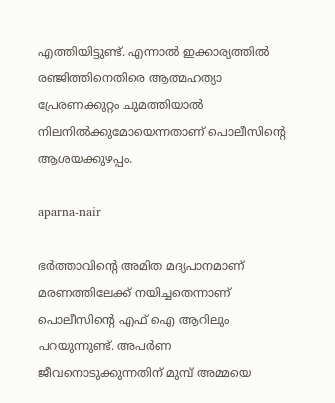എത്തിയിട്ടുണ്ട്. എന്നാല്‍ ഇക്കാര്യത്തില്‍ രഞ്ജിത്തിനെതിരെ ആത്മഹത്യാ പ്രേരണക്കുറ്റം ചുമത്തിയാല്‍ നിലനില്‍ക്കുമോയെന്നതാണ് പൊലീസിന്റെ ആശയക്കുഴപ്പം.

aparna-nair

ഭർത്താവിന്റെ അമിത മദ്യപാനമാണ് മരണത്തിലേക്ക് നയിച്ചതെന്നാണ് പൊലീസിന്റെ എഫ് ഐ ആറിലും പറയുന്നുണ്ട്. അപർണ ജീവനൊടുക്കുന്നതിന് മുമ്പ് അമ്മയെ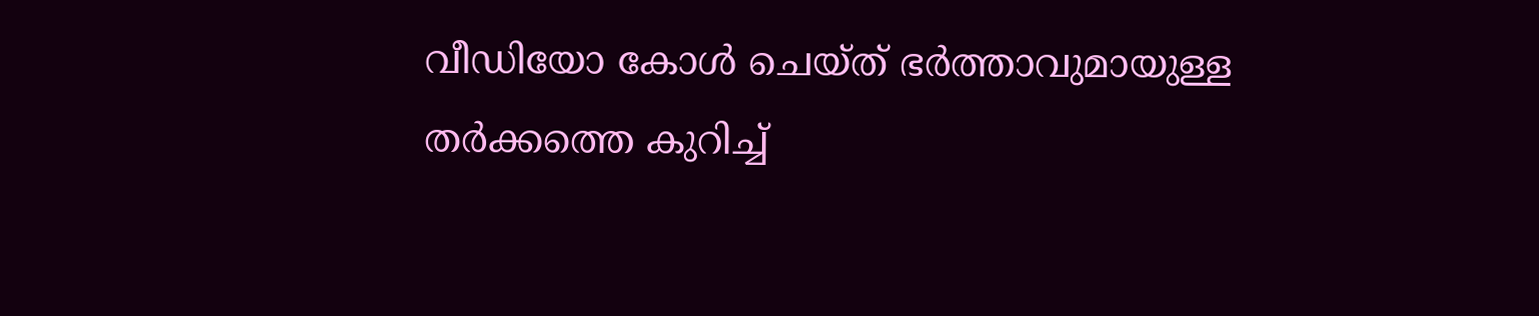വീഡിയോ കോള്‍ ചെയ്ത് ഭർത്താവുമായുള്ള തർക്കത്തെ കുറിച്ച്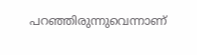പറഞ്ഞിരുന്നുവെന്നാണ്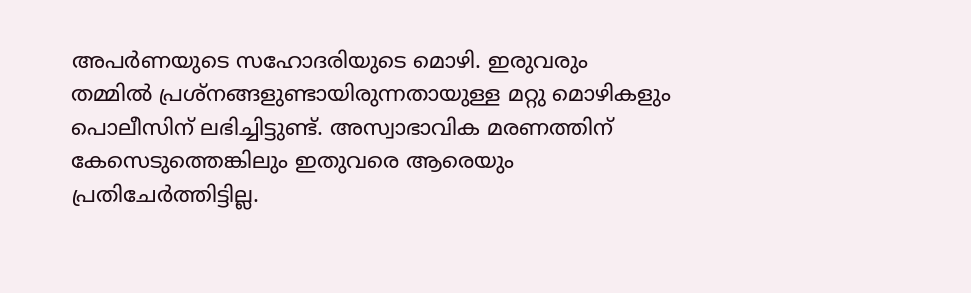അപർണയുടെ സഹോദരിയുടെ മൊഴി. ഇരുവരും തമ്മിൽ പ്രശ്നങ്ങളുണ്ടായിരുന്നതായുള്ള മറ്റു മൊഴികളും പൊലീസിന് ലഭിച്ചിട്ടുണ്ട്. അസ്വാഭാവിക മരണത്തിന് കേസെടുത്തെങ്കിലും ഇതുവരെ ആരെയും പ്രതിചേർത്തിട്ടില്ല.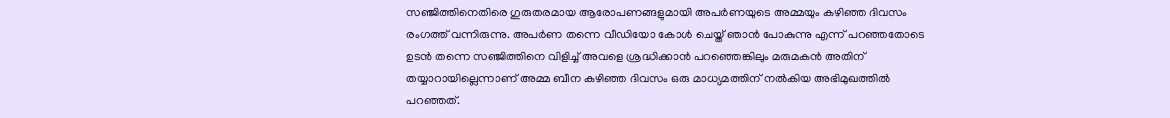സഞ്ജിത്തിനെതിരെ ഗുരുതരമായ ആരോപണങ്ങളുമായി അപർണയുടെ അമ്മയും കഴിഞ്ഞ ദിവസം രംഗത്ത് വന്നിരുന്നു. അപർണ തന്നെ വീഡിയോ കോള്‍ ചെയ്ത് ഞാന്‍ പോകുന്നു എന്ന് പറഞ്ഞതോടെ ഉടന്‍ തന്നെ സഞ്ജിത്തിനെ വിളിച്ച് അവളെ ശ്രദ്ധിക്കാന്‍ പറഞ്ഞെങ്കിലും മരുമകന്‍ അതിന് തയ്യാറായില്ലെന്നാണ് അമ്മ ബീന കഴിഞ്ഞ ദിവസം ഒരു മാധ്യമത്തിന് നല്‍കിയ അഭിമുഖത്തില്‍ പറഞ്ഞത്.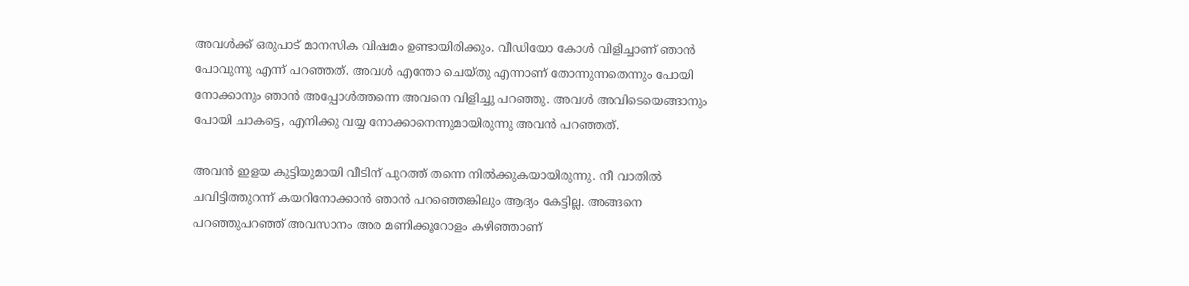അവൾക്ക് ഒരുപാട് മാനസിക വിഷമം ഉണ്ടായിരിക്കും. വീഡിയോ കോള്‍ വിളിച്ചാണ് ഞാന്‍ പോവുന്നു എന്ന് പറഞ്ഞത്. അവൾ എന്തോ ചെയ്തു എന്നാണ് തോന്നുന്നതെന്നും പോയി നോക്കാനും ഞാൻ അപ്പോൾത്തന്നെ അവനെ വിളിച്ചു പറഞ്ഞു. അവൾ അവിടെയെങ്ങാനും പോയി ചാകട്ടെ, എനിക്കു വയ്യ നോക്കാനെന്നുമായിരുന്നു അവന്‍ പറഞ്ഞത്.

അവന്‍ ഇളയ കുട്ടിയുമായി വീടിന് പുറത്ത് തന്നെ നില്‍ക്കുകയായിരുന്നു. നീ വാതിൽ ചവിട്ടിത്തുറന്ന് കയറിനോക്കാൻ ഞാൻ പറഞ്ഞെങ്കിലും ആദ്യം കേട്ടില്ല. അങ്ങനെ പറഞ്ഞുപറഞ്ഞ് അവസാനം അര മണിക്കൂറോളം കഴിഞ്ഞാണ്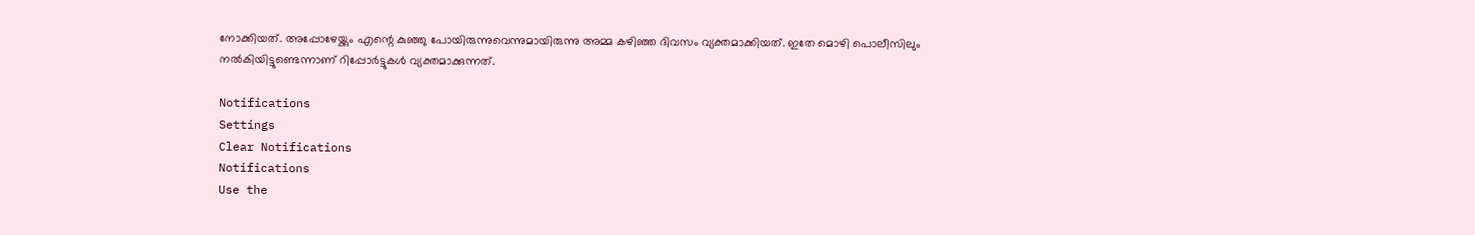നോക്കിയത്. അപ്പോഴേയ്ക്കും എന്റെ കുഞ്ഞു പോയിരുന്നുവെന്നുമായിരുന്നു അമ്മ കഴിഞ്ഞ ദിവസം വ്യക്തമാക്കിയത്. ഇതേ മൊഴി പൊലീസിലും നല്‍കിയിട്ടുണ്ടെന്നാണ് റിപ്പോർട്ടുകള്‍ വ്യക്തമാക്കുന്നത്.

Notifications
Settings
Clear Notifications
Notifications
Use the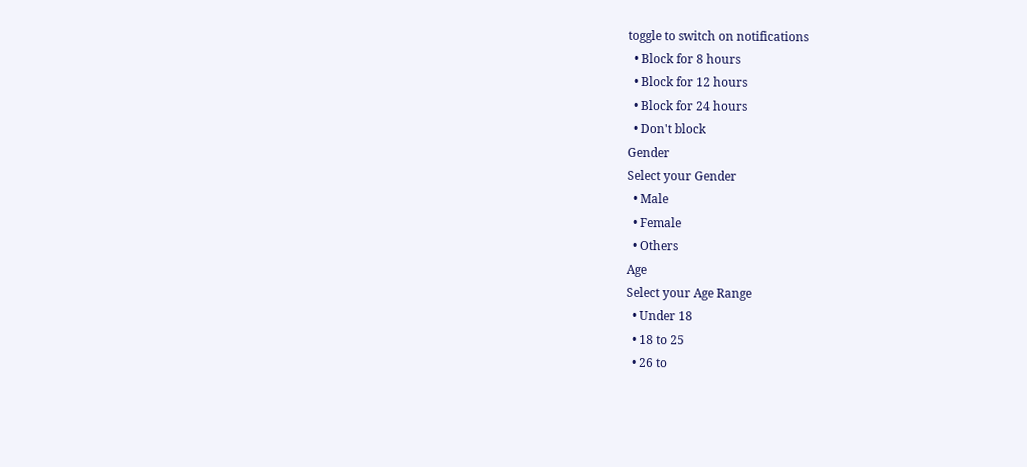toggle to switch on notifications
  • Block for 8 hours
  • Block for 12 hours
  • Block for 24 hours
  • Don't block
Gender
Select your Gender
  • Male
  • Female
  • Others
Age
Select your Age Range
  • Under 18
  • 18 to 25
  • 26 to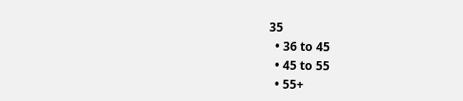35
  • 36 to 45
  • 45 to 55
  • 55+